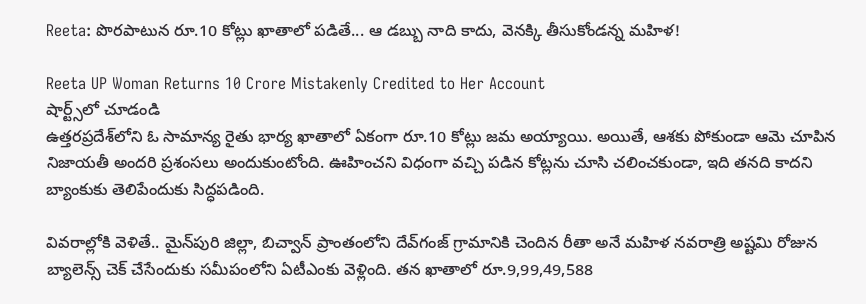Reeta: పొరపాటున రూ.10 కోట్లు ఖాతాలో పడితే... ఆ డబ్బు నాది కాదు, వెనక్కి తీసుకోండన్న మహిళ!

Reeta UP Woman Returns 10 Crore Mistakenly Credited to Her Account
షార్ట్స్‌లో చూడండి
ఉత్తరప్రదేశ్‌లోని ఓ సామాన్య రైతు భార్య ఖాతాలో ఏకంగా రూ.10 కోట్లు జమ అయ్యాయి. అయితే, ఆశకు పోకుండా ఆమె చూపిన నిజాయతీ అందరి ప్రశంసలు అందుకుంటోంది. ఊహించని విధంగా వచ్చి పడిన కోట్లను చూసి చలించకుండా, ఇది తనది కాదని బ్యాంకుకు తెలిపేందుకు సిద్ధపడింది.

వివరాల్లోకి వెళితే.. మైన్‌పురి జిల్లా, బిచ్వాన్ ప్రాంతంలోని దేవ్‌గంజ్ గ్రామానికి చెందిన రీతా అనే మహిళ నవరాత్రి అష్టమి రోజున బ్యాలెన్స్ చెక్ చేసేందుకు సమీపంలోని ఏటీఎంకు వెళ్లింది. తన ఖాతాలో రూ.9,99,49,588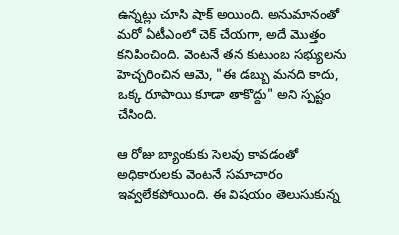ఉన్నట్లు చూసి షాక్ అయింది. అనుమానంతో మరో ఏటీఎంలో చెక్ చేయగా, అదే మొత్తం కనిపించింది. వెంటనే తన కుటుంబ సభ్యులను హెచ్చరించిన ఆమె, "ఈ డబ్బు మనది కాదు, ఒక్క రూపాయి కూడా తాకొద్దు" అని స్పష్టం చేసింది.

ఆ రోజు బ్యాంకుకు సెలవు కావడంతో అధికారులకు వెంటనే సమాచారం ఇవ్వలేకపోయింది. ఈ విషయం తెలుసుకున్న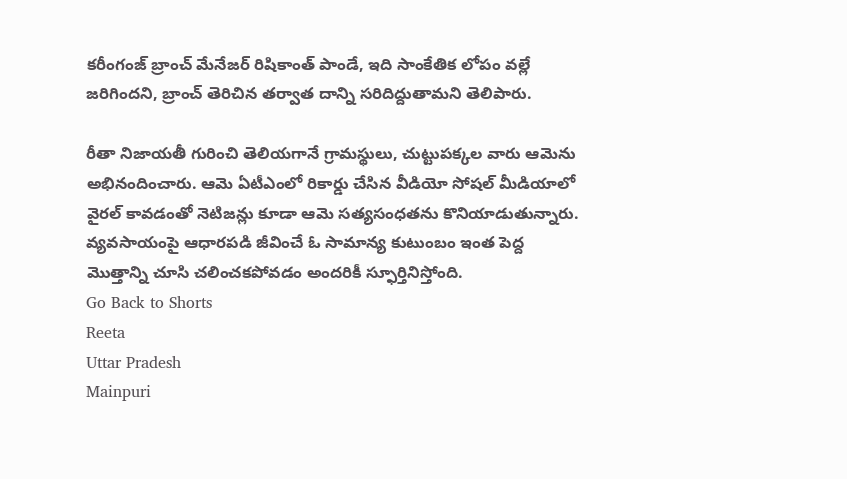కరీంగంజ్ బ్రాంచ్ మేనేజర్ రిషికాంత్ పాండే, ఇది సాంకేతిక లోపం వల్లే జరిగిందని, బ్రాంచ్ తెరిచిన తర్వాత దాన్ని సరిదిద్దుతామని తెలిపారు.

రీతా నిజాయతీ గురించి తెలియగానే గ్రామస్థులు, చుట్టుపక్కల వారు ఆమెను అభినందించారు. ఆమె ఏటీఎంలో రికార్డు చేసిన వీడియో సోషల్ మీడియాలో వైరల్ కావడంతో నెటిజన్లు కూడా ఆమె సత్యసంధతను కొనియాడుతున్నారు. వ్యవసాయంపై ఆధారపడి జీవించే ఓ సామాన్య కుటుంబం ఇంత పెద్ద మొత్తాన్ని చూసి చలించకపోవడం అందరికీ స్ఫూర్తినిస్తోంది.
Go Back to Shorts
Reeta
Uttar Pradesh
Mainpuri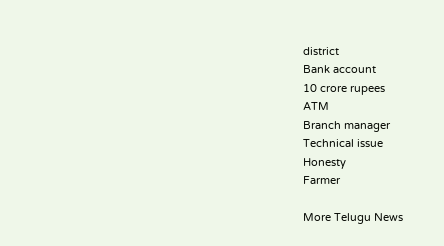district
Bank account
10 crore rupees
ATM
Branch manager
Technical issue
Honesty
Farmer

More Telugu News